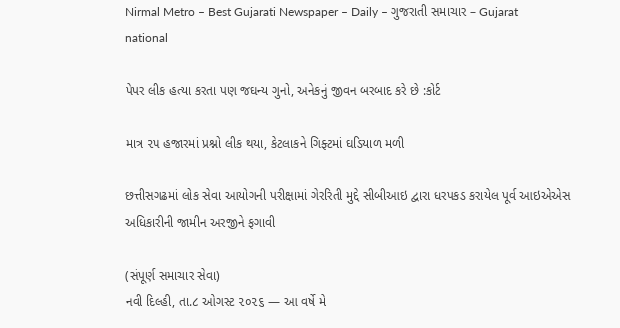Nirmal Metro – Best Gujarati Newspaper – Daily – ગુજરાતી સમાચાર – Gujarat
national

પેપર લીક હત્યા કરતા પણ જઘન્ય ગુનો, અનેકનું જીવન બરબાદ કરે છે :કોર્ટ

માત્ર ૨૫ હજારમાં પ્રશ્નો લીક થયા, કેટલાકને ગિફ્ટમાં ઘડિયાળ મળી

છત્તીસગઢમાં લોક સેવા આયોગની પરીક્ષામાં ગેરરિતી મુદ્દે સીબીઆઇ દ્વારા ધરપકડ કરાયેલ પૂર્વ આઇએએસ અધિકારીની જામીન અરજીને ફગાવી

(સંપૂર્ણ સમાચાર સેવા)
નવી દિલ્હી, તા.૮ ઓગસ્ટ ૨૦૨૬ — આ વર્ષે મે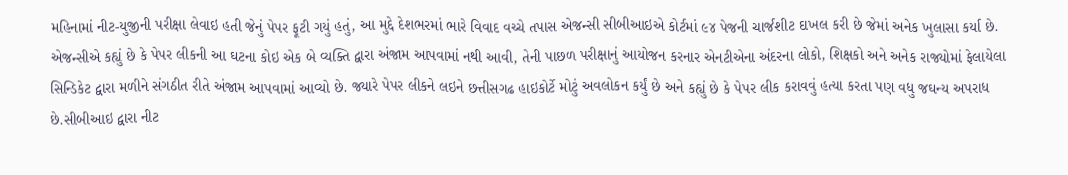મહિનામાં નીટ-યુજીની પરીક્ષા લેવાઇ હતી જેનું પેપર ફૂટી ગયું હતું, આ મુદ્દે દેશભરમાં ભારે વિવાદ વચ્ચે તપાસ એજન્સી સીબીઆઇએ કોર્ટમાં ૯૪ પેજની ચાર્જશીટ દાખલ કરી છે જેમાં અનેક ખુલાસા કર્યા છે. એજન્સીએ કહ્યું છે કે પેપર લીકની આ ઘટના કોઇ એક બે વ્યક્તિ દ્વારા અંજામ આપવામાં નથી આવી, તેની પાછળ પરીક્ષાનું આયોજન કરનાર એનટીએના અંદરના લોકો, શિક્ષકો અને અનેક રાજ્યોમાં ફેલાયેલા સિન્ડિકેટ દ્વારા મળીને સંગઠીત રીતે અંજામ આપવામાં આવ્યો છે. જ્યારે પેપર લીકને લઇને છત્તીસગઢ હાઇકોર્ટે મોટું અવલોકન કર્યું છે અને કહ્યું છે કે પેપર લીક કરાવવું હત્યા કરતા પણ વધુ જઘન્ય અપરાધ છે.સીબીઆઇ દ્વારા નીટ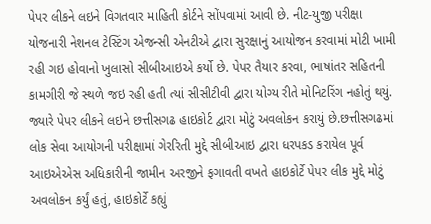પેપર લીકને લઇને વિગતવાર માહિતી કોર્ટને સોંપવામાં આવી છે. નીટ-યુજી પરીક્ષા યોજનારી નેશનલ ટેસ્ટિંગ એજન્સી એનટીએ દ્વારા સુરક્ષાનું આયોજન કરવામાં મોટી ખામી રહી ગઇ હોવાનો ખુલાસો સીબીઆઇએ કર્યો છે. પેપર તૈયાર કરવા, ભાષાંતર સહિતની કામગીરી જે સ્થળે જઇ રહી હતી ત્યાં સીસીટીવી દ્વારા યોગ્ય રીતે મોનિટરિંગ નહોતું થયું. જ્યારે પેપર લીકને લઇને છત્તીસગઢ હાઇકોર્ટ દ્વારા મોટું અવલોકન કરાયું છે.છત્તીસગઢમાં લોક સેવા આયોગની પરીક્ષામાં ગેરરિતી મુદ્દે સીબીઆઇ દ્વારા ધરપકડ કરાયેલ પૂર્વ આઇએએસ અધિકારીની જામીન અરજીને ફગાવતી વખતે હાઇકોર્ટે પેપર લીક મુદ્દે મોટું અવલોકન કર્યું હતું, હાઇકોર્ટે કહ્યું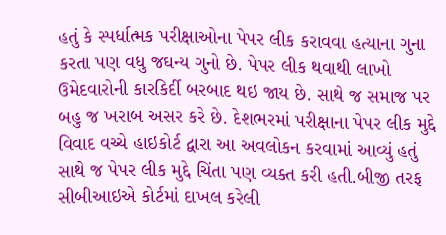હતું કે સ્પર્ધાત્મક પરીક્ષાઓના પેપર લીક કરાવવા હત્યાના ગુના કરતા પણ વધુ જઘન્ય ગુનો છે. પેપર લીક થવાથી લાખો ઉમેદવારોની કારકિર્દી બરબાદ થઇ જાય છે. સાથે જ સમાજ પર બહુ જ ખરાબ અસર કરે છે. દેશભરમાં પરીક્ષાના પેપર લીક મુદ્દે વિવાદ વચ્ચે હાઇકોર્ટ દ્વારા આ અવલોકન કરવામાં આવ્યું હતું સાથે જ પેપર લીક મુદ્દે ચિંતા પણ વ્યક્ત કરી હતી.બીજી તરફ સીબીઆઇએ કોર્ટમાં દાખલ કરેલી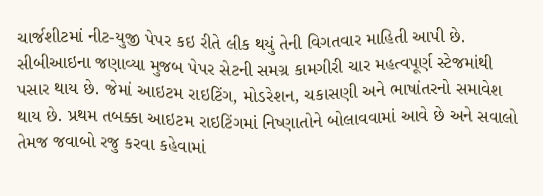ચાર્જશીટમાં નીટ-યુજી પેપર કઇ રીતે લીક થયું તેની વિગતવાર માહિતી આપી છે. સીબીઆઇના જણાવ્યા મુજબ પેપર સેટની સમગ્ર કામગીરી ચાર મહત્વપૂર્ણ સ્ટેજમાંથી પસાર થાય છે. જેમાં આઇટમ રાઇટિંગ, મોડરેશન, ચકાસણી અને ભાષાંતરનો સમાવેશ થાય છે. પ્રથમ તબક્કા આઇટમ રાઇટિંગમાં નિષ્ણાતોને બોલાવવામાં આવે છે અને સવાલો તેમજ જવાબો રજુ કરવા કહેવામાં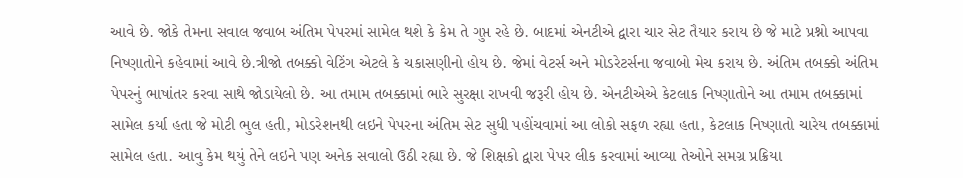આવે છે. જોકે તેમના સવાલ જવાબ અંતિમ પેપરમાં સામેલ થશે કે કેમ તે ગુપ્ત રહે છે. બાદમાં એનટીએ દ્વારા ચાર સેટ તૈયાર કરાય છે જે માટે પ્રશ્નો આપવા નિષ્ણાતોને કહેવામાં આવે છે.ત્રીજો તબક્કો વેટિંગ એટલે કે ચકાસણીનો હોય છે. જેમાં વેટર્સ અને મોડરેટર્સના જવાબો મેચ કરાય છે. અંતિમ તબક્કો અંતિમ પેપરનું ભાષાંતર કરવા સાથે જોડાયેલો છે. આ તમામ તબક્કામાં ભારે સુરક્ષા રાખવી જરૂરી હોય છે. એનટીએએ કેટલાક નિષ્ણાતોને આ તમામ તબક્કામાં સામેલ કર્યા હતા જે મોટી ભુલ હતી, મોડરેશનથી લઇને પેપરના અંતિમ સેટ સુધી પહોંચવામાં આ લોકો સફળ રહ્યા હતા, કેટલાક નિષ્ણાતો ચારેય તબક્કામાં સામેલ હતા. આવુ કેમ થયું તેને લઇને પણ અનેક સવાલો ઉઠી રહ્યા છે. જે શિક્ષકો દ્વારા પેપર લીક કરવામાં આવ્યા તેઓને સમગ્ર પ્રક્રિયા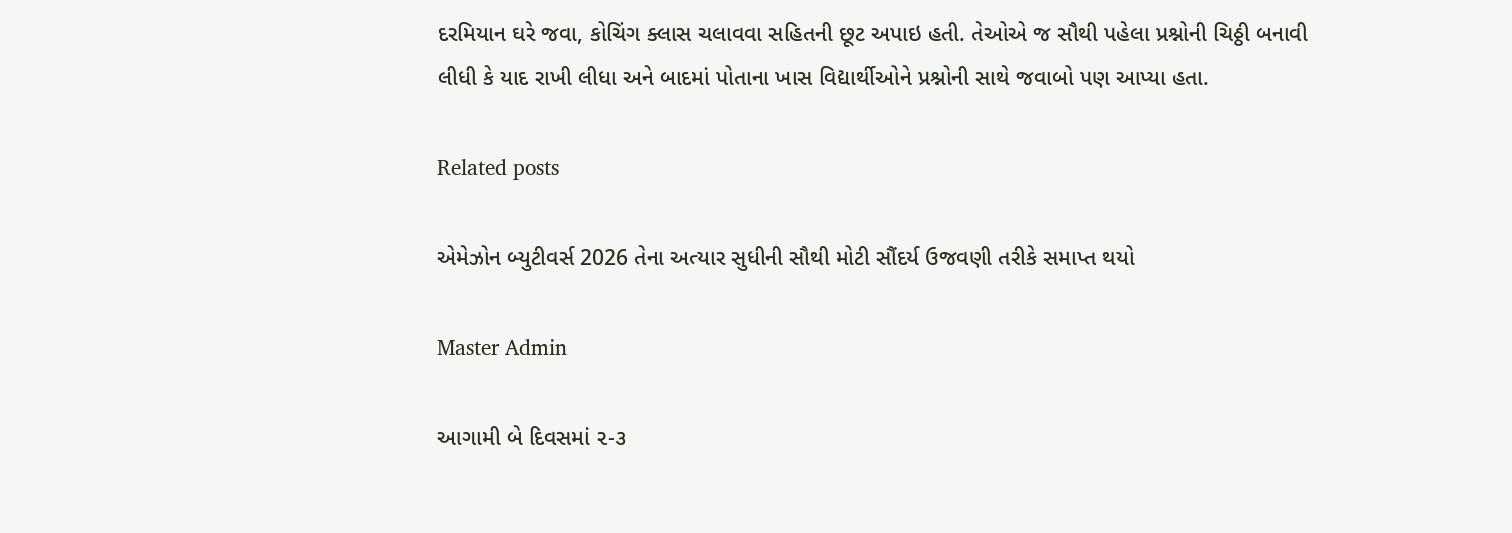દરમિયાન ઘરે જવા, કોચિંગ ક્લાસ ચલાવવા સહિતની છૂટ અપાઇ હતી. તેઓએ જ સૌથી પહેલા પ્રશ્નોની ચિઠ્ઠી બનાવી લીધી કે યાદ રાખી લીધા અને બાદમાં પોતાના ખાસ વિદ્યાર્થીઓને પ્રશ્નોની સાથે જવાબો પણ આપ્યા હતા.

Related posts

એમેઝોન બ્યુટીવર્સ 2026 તેના અત્યાર સુધીની સૌથી મોટી સૌંદર્ય ઉજવણી તરીકે સમાપ્ત થયો

Master Admin

આગામી બે દિવસમાં ૨-૩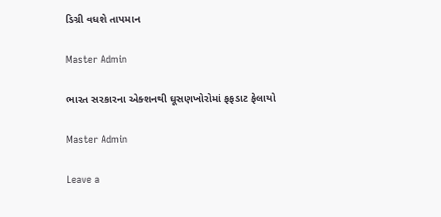ડિગ્રી વધશે તાપમાન

Master Admin

ભારત સરકારના એક્શનથી ઘૂસણખોરોમાં ફફડાટ ફેલાયો

Master Admin

Leave a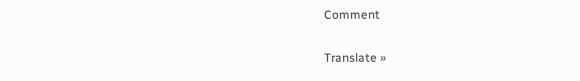Comment

Translate »